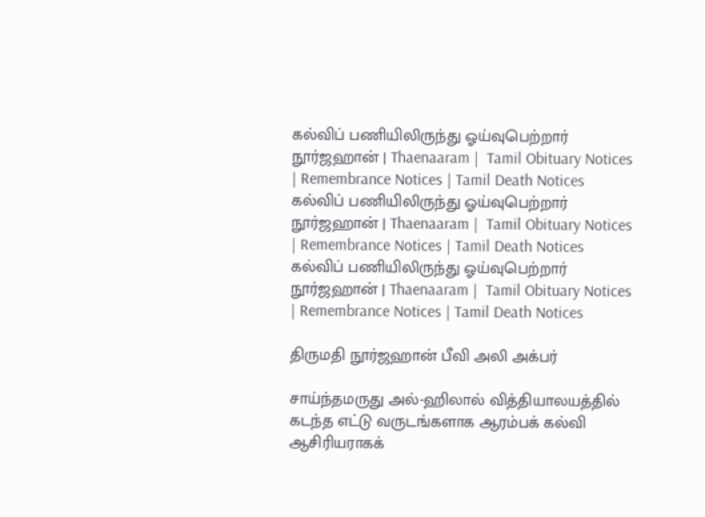கல்விப் பணியிலிருந்து ஓய்வுபெற்றார் நூர்ஜஹான் | Thaenaaram |  Tamil Obituary Notices | Remembrance Notices | Tamil Death Notices
கல்விப் பணியிலிருந்து ஓய்வுபெற்றார் நூர்ஜஹான் | Thaenaaram |  Tamil Obituary Notices | Remembrance Notices | Tamil Death Notices
கல்விப் பணியிலிருந்து ஓய்வுபெற்றார் நூர்ஜஹான் | Thaenaaram |  Tamil Obituary Notices | Remembrance Notices | Tamil Death Notices

திருமதி நூர்ஜஹான் பீவி அலி அக்பர்

சாய்ந்தமருது அல்-ஹிலால் வித்தியாலயத்தில் கடந்த எட்டு வருடங்களாக ஆரம்பக் கல்வி ஆசிரியராகக்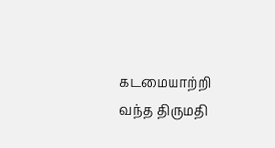கடமையாற்றி வந்த திருமதி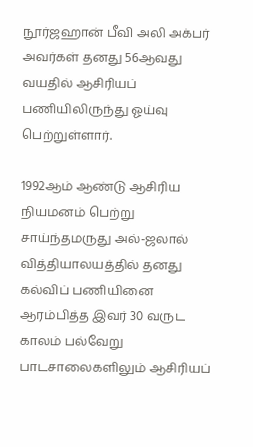நூர்ஜஹான் பீவி அலி அக்பர் அவர்கள் தனது 56ஆவது வயதில் ஆசிரியப் பணியிலிருந்து ஓய்வு பெற்றுள்ளார்.

1992ஆம் ஆண்டு ஆசிரிய நியமனம் பெற்று சாய்ந்தமருது அல்-ஜலால் வித்தியாலயத்தில் தனது கல்விப் பணியினை ஆரம்பித்த இவர் 30 வருட காலம் பல்வேறு பாடசாலைகளிலும் ஆசிரியப்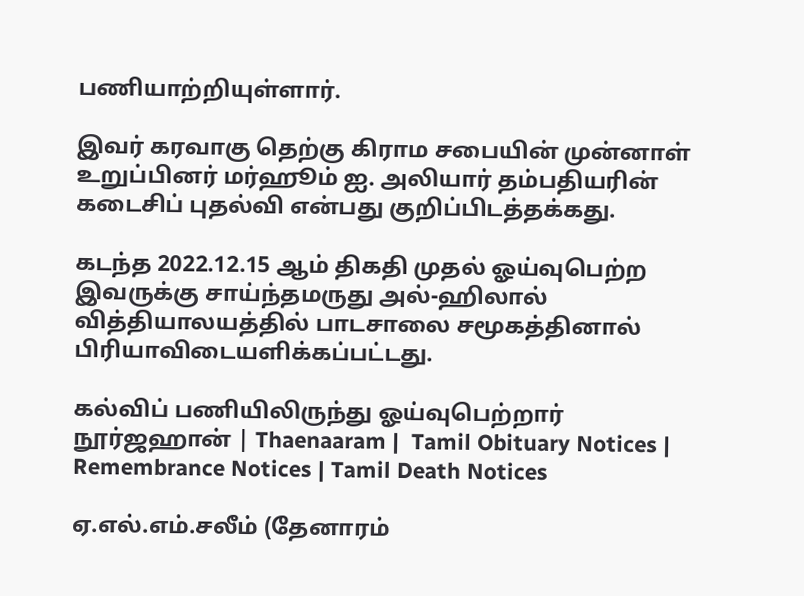பணியாற்றியுள்ளார்.

இவர் கரவாகு தெற்கு கிராம சபையின் முன்னாள் உறுப்பினர் மர்ஹூம் ஐ. அலியார் தம்பதியரின் கடைசிப் புதல்வி என்பது குறிப்பிடத்தக்கது.

கடந்த 2022.12.15 ஆம் திகதி முதல் ஓய்வுபெற்ற இவருக்கு சாய்ந்தமருது அல்-ஹிலால் வித்தியாலயத்தில் பாடசாலை சமூகத்தினால் பிரியாவிடையளிக்கப்பட்டது.

கல்விப் பணியிலிருந்து ஓய்வுபெற்றார் நூர்ஜஹான் | Thaenaaram |  Tamil Obituary Notices | Remembrance Notices | Tamil Death Notices

ஏ.எல்.எம்.சலீம் (தேனாரம்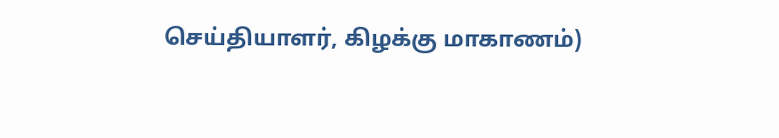செய்தியாளர், கிழக்கு மாகாணம்)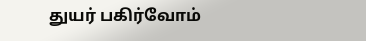துயர் பகிர்வோம்